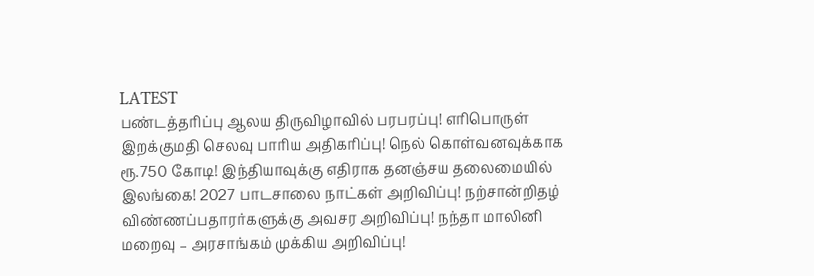LATEST
பண்டத்தரிப்பு ஆலய திருவிழாவில் பரபரப்பு! எரிபொருள் இறக்குமதி செலவு பாரிய அதிகரிப்பு! நெல் கொள்வனவுக்காக ரூ.750 கோடி! இந்தியாவுக்கு எதிராக தனஞ்சய தலைமையில் இலங்கை! 2027 பாடசாலை நாட்கள் அறிவிப்பு! நற்சான்றிதழ் விண்ணப்பதாரர்களுக்கு அவசர அறிவிப்பு! நந்தா மாலினி மறைவு – அரசாங்கம் முக்கிய அறிவிப்பு!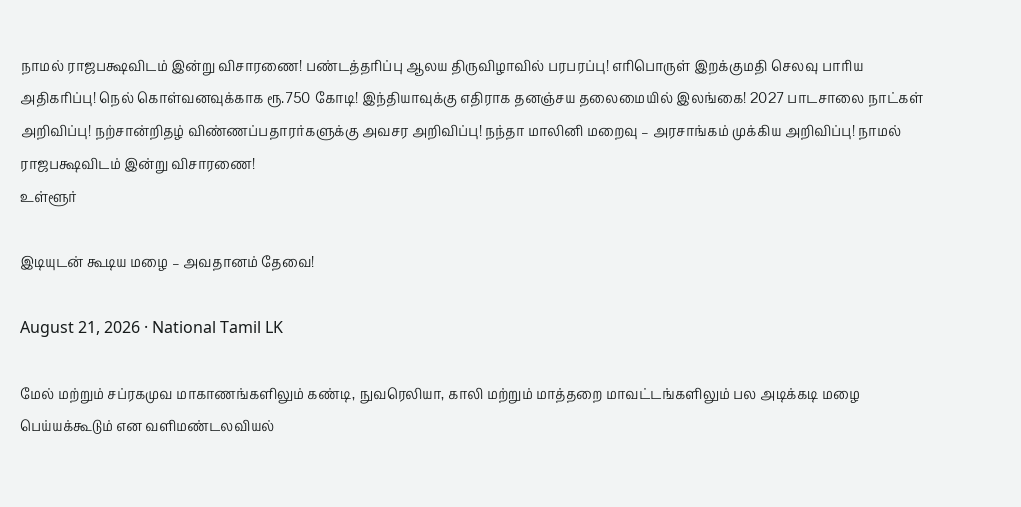நாமல் ராஜபக்ஷவிடம் இன்று விசாரணை! பண்டத்தரிப்பு ஆலய திருவிழாவில் பரபரப்பு! எரிபொருள் இறக்குமதி செலவு பாரிய அதிகரிப்பு! நெல் கொள்வனவுக்காக ரூ.750 கோடி! இந்தியாவுக்கு எதிராக தனஞ்சய தலைமையில் இலங்கை! 2027 பாடசாலை நாட்கள் அறிவிப்பு! நற்சான்றிதழ் விண்ணப்பதாரர்களுக்கு அவசர அறிவிப்பு! நந்தா மாலினி மறைவு – அரசாங்கம் முக்கிய அறிவிப்பு! நாமல் ராஜபக்ஷவிடம் இன்று விசாரணை!
உள்ளூர்

இடியுடன் கூடிய மழை – அவதானம் தேவை!

August 21, 2026 · National Tamil LK

மேல் மற்றும் சப்ரகமுவ மாகாணங்களிலும் கண்டி, நுவரெலியா, காலி மற்றும் மாத்தறை மாவட்டங்களிலும் பல அடிக்கடி மழை பெய்யக்கூடும் என வளிமண்டலவியல்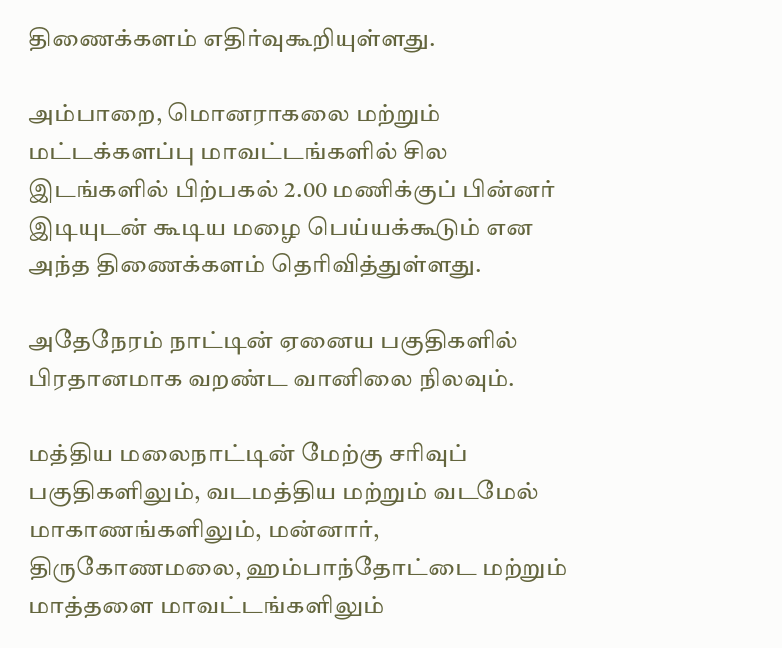திணைக்களம் எதிர்வுகூறியுள்ளது.

அம்பாறை, மொனராகலை மற்றும் மட்டக்களப்பு மாவட்டங்களில் சில இடங்களில் பிற்பகல் 2.00 மணிக்குப் பின்னர் இடியுடன் கூடிய மழை பெய்யக்கூடும் என அந்த திணைக்களம் தெரிவித்துள்ளது.

அதேநேரம் நாட்டின் ஏனைய பகுதிகளில் பிரதானமாக வறண்ட வானிலை நிலவும்.

மத்திய மலைநாட்டின் மேற்கு சரிவுப் பகுதிகளிலும், வடமத்திய மற்றும் வடமேல் மாகாணங்களிலும், மன்னார், திருகோணமலை, ஹம்பாந்தோட்டை மற்றும் மாத்தளை மாவட்டங்களிலும்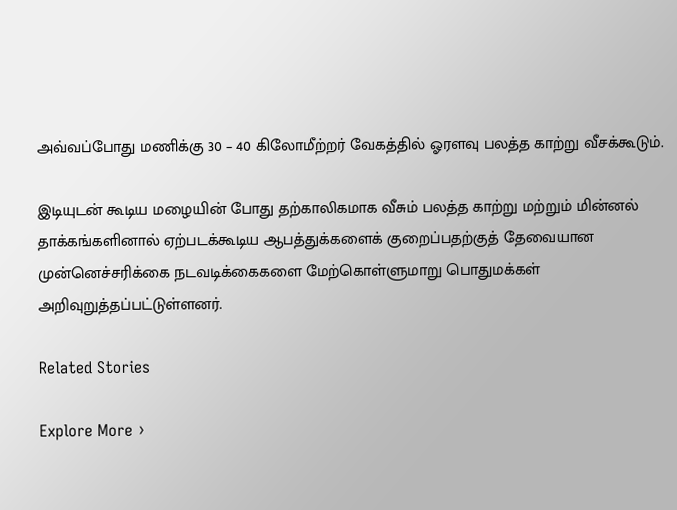அவ்வப்போது மணிக்கு 30 – 40 கிலோமீற்றர் வேகத்தில் ஓரளவு பலத்த காற்று வீசக்கூடும்.

இடியுடன் கூடிய மழையின் போது தற்காலிகமாக வீசும் பலத்த காற்று மற்றும் மின்னல் தாக்கங்களினால் ஏற்படக்கூடிய ஆபத்துக்களைக் குறைப்பதற்குத் தேவையான முன்னெச்சரிக்கை நடவடிக்கைகளை மேற்கொள்ளுமாறு பொதுமக்கள் அறிவுறுத்தப்பட்டுள்ளனர்.

Related Stories

Explore More ›